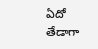ఏదో తేడాగా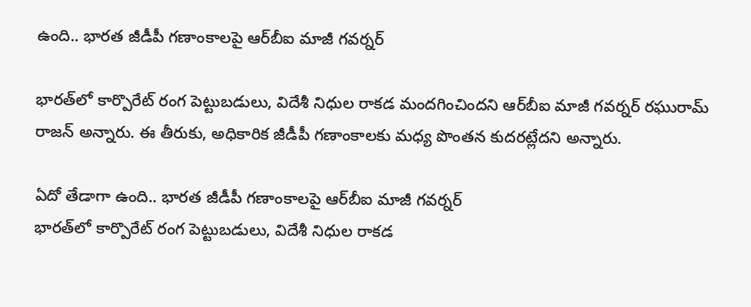ఉంది.. భారత జీడీపీ గణాంకాలపై ఆర్‌బీఐ మాజీ గవర్నర్

భారత్‌లో కార్పొరేట్ రంగ పెట్టుబడులు, విదేశీ నిధుల రాకడ మందగించిందని ఆర్‌బీఐ మాజీ గవర్నర్ రఘురామ్ రాజన్ అన్నారు. ఈ తీరుకు, అధికారిక జీడీపీ గణాంకాలకు మధ్య పొంతన కుదరట్లేదని అన్నారు.

ఏదో తేడాగా ఉంది.. భారత జీడీపీ గణాంకాలపై ఆర్‌బీఐ మాజీ గవర్నర్
భారత్‌లో కార్పొరేట్ రంగ పెట్టుబడులు, విదేశీ నిధుల రాకడ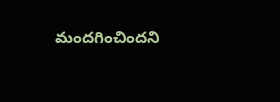మందగించిందని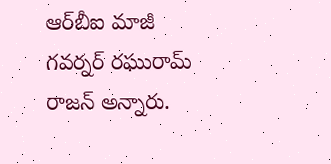ఆర్‌బీఐ మాజీ గవర్నర్ రఘురామ్ రాజన్ అన్నారు.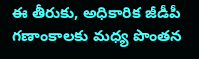ఈ తీరుకు, అధికారిక జీడీపీ గణాంకాలకు మధ్య పొంతన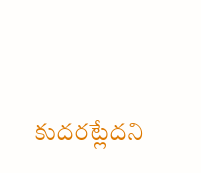కుదరట్లేదని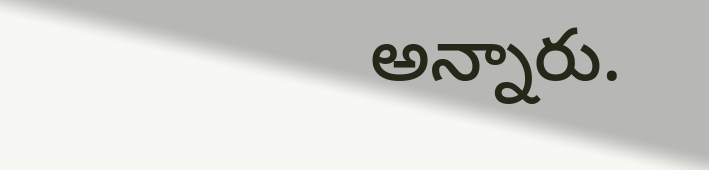అన్నారు.